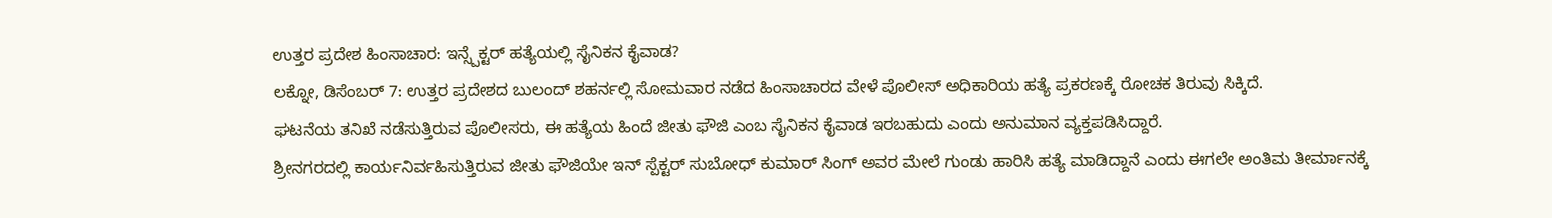ಉತ್ತರ ಪ್ರದೇಶ ಹಿಂಸಾಚಾರ: ಇನ್ಸ್ಪೆಕ್ಟರ್ ಹತ್ಯೆಯಲ್ಲಿ ಸೈನಿಕನ ಕೈವಾಡ?
ಲಕ್ನೋ, ಡಿಸೆಂಬರ್ 7: ಉತ್ತರ ಪ್ರದೇಶದ ಬುಲಂದ್ ಶಹರ್ನಲ್ಲಿ ಸೋಮವಾರ ನಡೆದ ಹಿಂಸಾಚಾರದ ವೇಳೆ ಪೊಲೀಸ್ ಅಧಿಕಾರಿಯ ಹತ್ಯೆ ಪ್ರಕರಣಕ್ಕೆ ರೋಚಕ ತಿರುವು ಸಿಕ್ಕಿದೆ.
ಘಟನೆಯ ತನಿಖೆ ನಡೆಸುತ್ತಿರುವ ಪೊಲೀಸರು, ಈ ಹತ್ಯೆಯ ಹಿಂದೆ ಜೀತು ಫೌಜಿ ಎಂಬ ಸೈನಿಕನ ಕೈವಾಡ ಇರಬಹುದು ಎಂದು ಅನುಮಾನ ವ್ಯಕ್ತಪಡಿಸಿದ್ದಾರೆ.
ಶ್ರೀನಗರದಲ್ಲಿ ಕಾರ್ಯನಿರ್ವಹಿಸುತ್ತಿರುವ ಜೀತು ಫೌಜಿಯೇ ಇನ್ ಸ್ಪೆಕ್ಟರ್ ಸುಬೋಧ್ ಕುಮಾರ್ ಸಿಂಗ್ ಅವರ ಮೇಲೆ ಗುಂಡು ಹಾರಿಸಿ ಹತ್ಯೆ ಮಾಡಿದ್ದಾನೆ ಎಂದು ಈಗಲೇ ಅಂತಿಮ ತೀರ್ಮಾನಕ್ಕೆ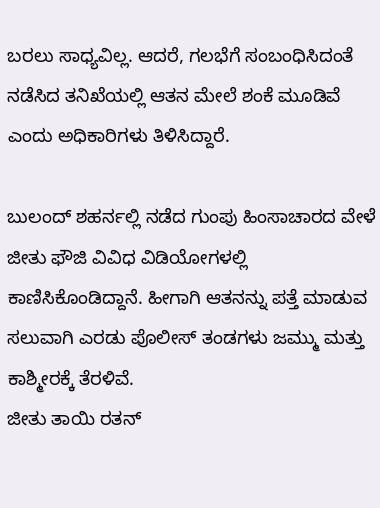ಬರಲು ಸಾಧ್ಯವಿಲ್ಲ. ಆದರೆ, ಗಲಭೆಗೆ ಸಂಬಂಧಿಸಿದಂತೆ ನಡೆಸಿದ ತನಿಖೆಯಲ್ಲಿ ಆತನ ಮೇಲೆ ಶಂಕೆ ಮೂಡಿವೆ ಎಂದು ಅಧಿಕಾರಿಗಳು ತಿಳಿಸಿದ್ದಾರೆ.

ಬುಲಂದ್ ಶಹರ್ನಲ್ಲಿ ನಡೆದ ಗುಂಪು ಹಿಂಸಾಚಾರದ ವೇಳೆ ಜೀತು ಫೌಜಿ ವಿವಿಧ ವಿಡಿಯೋಗಳಲ್ಲಿ ಕಾಣಿಸಿಕೊಂಡಿದ್ದಾನೆ. ಹೀಗಾಗಿ ಆತನನ್ನು ಪತ್ತೆ ಮಾಡುವ ಸಲುವಾಗಿ ಎರಡು ಪೊಲೀಸ್ ತಂಡಗಳು ಜಮ್ಮು ಮತ್ತು ಕಾಶ್ಮೀರಕ್ಕೆ ತೆರಳಿವೆ.
ಜೀತು ತಾಯಿ ರತನ್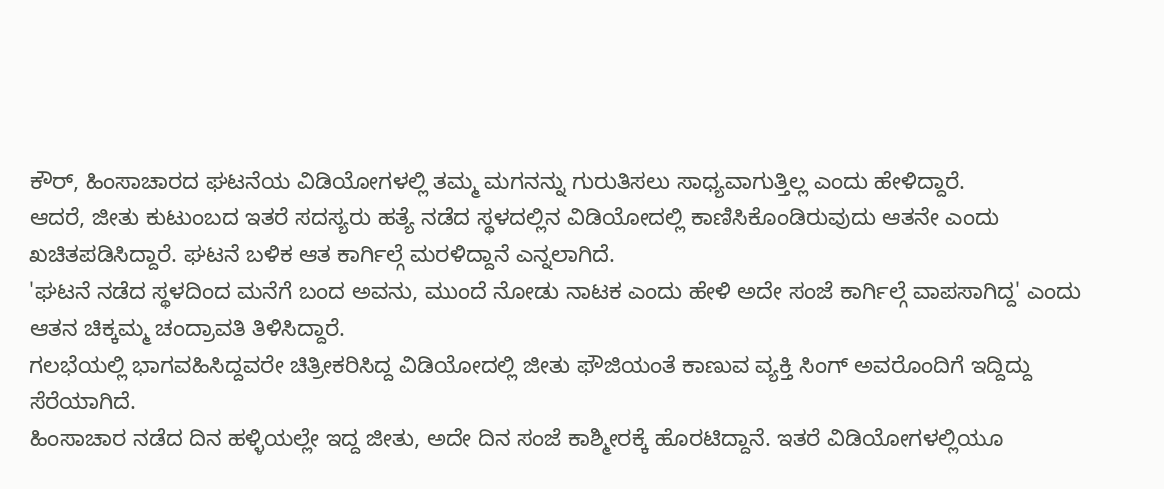ಕೌರ್, ಹಿಂಸಾಚಾರದ ಘಟನೆಯ ವಿಡಿಯೋಗಳಲ್ಲಿ ತಮ್ಮ ಮಗನನ್ನು ಗುರುತಿಸಲು ಸಾಧ್ಯವಾಗುತ್ತಿಲ್ಲ ಎಂದು ಹೇಳಿದ್ದಾರೆ.
ಆದರೆ, ಜೀತು ಕುಟುಂಬದ ಇತರೆ ಸದಸ್ಯರು ಹತ್ಯೆ ನಡೆದ ಸ್ಥಳದಲ್ಲಿನ ವಿಡಿಯೋದಲ್ಲಿ ಕಾಣಿಸಿಕೊಂಡಿರುವುದು ಆತನೇ ಎಂದು ಖಚಿತಪಡಿಸಿದ್ದಾರೆ. ಘಟನೆ ಬಳಿಕ ಆತ ಕಾರ್ಗಿಲ್ಗೆ ಮರಳಿದ್ದಾನೆ ಎನ್ನಲಾಗಿದೆ.
'ಘಟನೆ ನಡೆದ ಸ್ಥಳದಿಂದ ಮನೆಗೆ ಬಂದ ಅವನು, ಮುಂದೆ ನೋಡು ನಾಟಕ ಎಂದು ಹೇಳಿ ಅದೇ ಸಂಜೆ ಕಾರ್ಗಿಲ್ಗೆ ವಾಪಸಾಗಿದ್ದ' ಎಂದು ಆತನ ಚಿಕ್ಕಮ್ಮ ಚಂದ್ರಾವತಿ ತಿಳಿಸಿದ್ದಾರೆ.
ಗಲಭೆಯಲ್ಲಿ ಭಾಗವಹಿಸಿದ್ದವರೇ ಚಿತ್ರೀಕರಿಸಿದ್ದ ವಿಡಿಯೋದಲ್ಲಿ ಜೀತು ಫೌಜಿಯಂತೆ ಕಾಣುವ ವ್ಯಕ್ತಿ ಸಿಂಗ್ ಅವರೊಂದಿಗೆ ಇದ್ದಿದ್ದು ಸೆರೆಯಾಗಿದೆ.
ಹಿಂಸಾಚಾರ ನಡೆದ ದಿನ ಹಳ್ಳಿಯಲ್ಲೇ ಇದ್ದ ಜೀತು, ಅದೇ ದಿನ ಸಂಜೆ ಕಾಶ್ಮೀರಕ್ಕೆ ಹೊರಟಿದ್ದಾನೆ. ಇತರೆ ವಿಡಿಯೋಗಳಲ್ಲಿಯೂ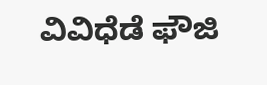ವಿವಿಧೆಡೆ ಫೌಜಿ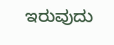ಇರುವುದು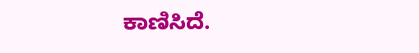ಕಾಣಿಸಿದೆ.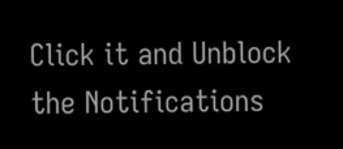Click it and Unblock the Notifications